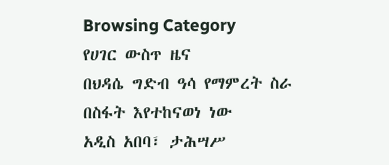Browsing Category
የሀገር ውስጥ ዜና
በህዳሴ ግድብ ዓሳ የማምረት ስራ በስፋት እየተከናወነ ነው
አዲስ አበባ፣ ታሕሣሥ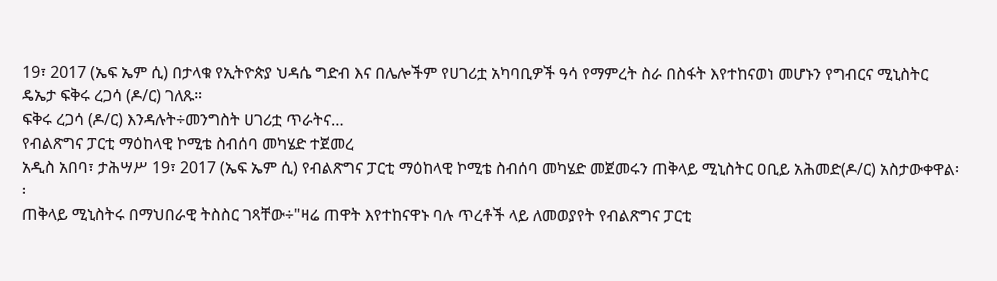19፣ 2017 (ኤፍ ኤም ሲ) በታላቁ የኢትዮጵያ ህዳሴ ግድብ እና በሌሎችም የሀገሪቷ አካባቢዎች ዓሳ የማምረት ስራ በስፋት እየተከናወነ መሆኑን የግብርና ሚኒስትር ዴኤታ ፍቅሩ ረጋሳ (ዶ/ር) ገለጹ።
ፍቅሩ ረጋሳ (ዶ/ር) እንዳሉት÷መንግስት ሀገሪቷ ጥራትና…
የብልጽግና ፓርቲ ማዕከላዊ ኮሚቴ ስብሰባ መካሄድ ተጀመረ
አዲስ አበባ፣ ታሕሣሥ 19፣ 2017 (ኤፍ ኤም ሲ) የብልጽግና ፓርቲ ማዕከላዊ ኮሚቴ ስብሰባ መካሄድ መጀመሩን ጠቅላይ ሚኒስትር ዐቢይ አሕመድ(ዶ/ር) አስታውቀዋል፡፡
ጠቅላይ ሚኒስትሩ በማህበራዊ ትስስር ገጻቸው÷"ዛሬ ጠዋት እየተከናዋኑ ባሉ ጥረቶች ላይ ለመወያየት የብልጽግና ፓርቲ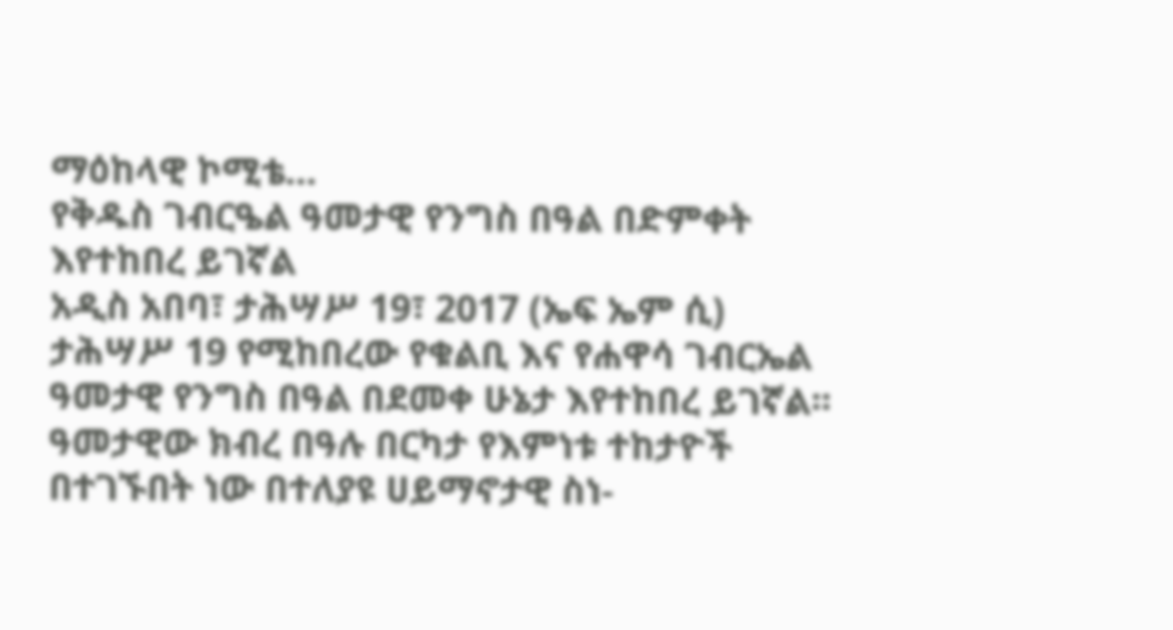ማዕከላዊ ኮሚቴ…
የቅዱስ ገብርዔል ዓመታዊ የንግስ በዓል በድምቀት እየተከበረ ይገኛል
አዲስ አበባ፣ ታሕሣሥ 19፣ 2017 (ኤፍ ኤም ሲ) ታሕሣሥ 19 የሚከበረው የቁልቢ እና የሐዋሳ ገብርኤል ዓመታዊ የንግስ በዓል በደመቀ ሁኔታ እየተከበረ ይገኛል፡፡
ዓመታዊው ክብረ በዓሉ በርካታ የእምነቱ ተከታዮች በተገኙበት ነው በተለያዩ ሀይማኖታዊ ስነ-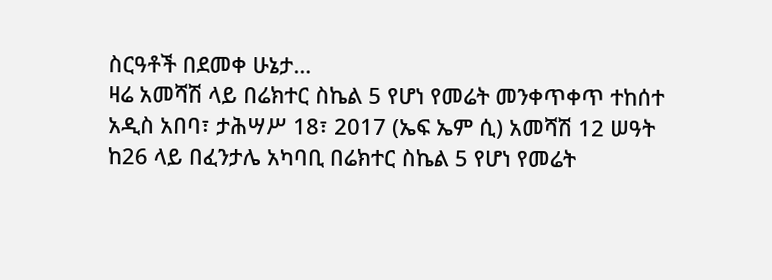ስርዓቶች በደመቀ ሁኔታ…
ዛሬ አመሻሽ ላይ በሬክተር ስኬል 5 የሆነ የመሬት መንቀጥቀጥ ተከሰተ
አዲስ አበባ፣ ታሕሣሥ 18፣ 2017 (ኤፍ ኤም ሲ) አመሻሽ 12 ሠዓት ከ26 ላይ በፈንታሌ አካባቢ በሬክተር ስኬል 5 የሆነ የመሬት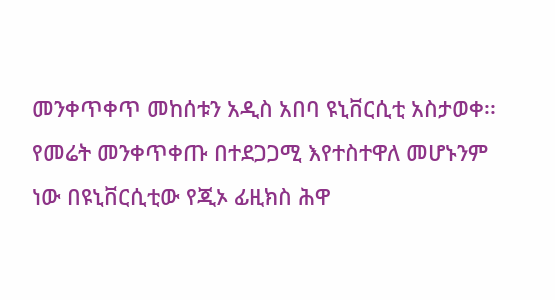መንቀጥቀጥ መከሰቱን አዲስ አበባ ዩኒቨርሲቲ አስታወቀ፡፡
የመሬት መንቀጥቀጡ በተደጋጋሚ እየተስተዋለ መሆኑንም ነው በዩኒቨርሲቲው የጂኦ ፊዚክስ ሕዋ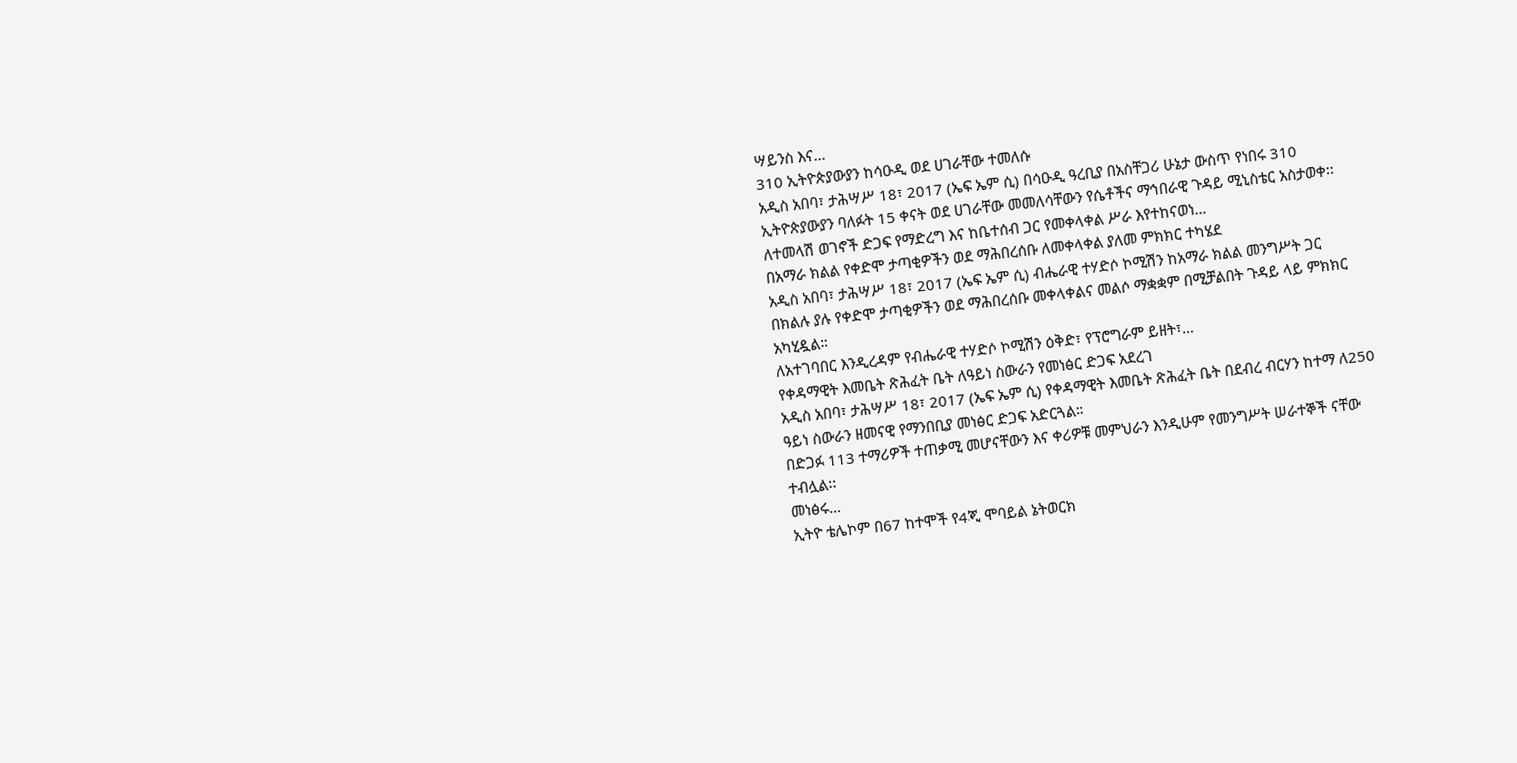ሣይንስ እና…
310 ኢትዮጵያውያን ከሳዑዲ ወደ ሀገራቸው ተመለሱ
አዲስ አበባ፣ ታሕሣሥ 18፣ 2017 (ኤፍ ኤም ሲ) በሳዑዲ ዓረቢያ በአስቸጋሪ ሁኔታ ውስጥ የነበሩ 310 ኢትዮጵያውያን ባለፉት 15 ቀናት ወደ ሀገራቸው መመለሳቸውን የሴቶችና ማኅበራዊ ጉዳይ ሚኒስቴር አስታወቀ፡፡
ለተመላሽ ወገኖች ድጋፍ የማድረግ እና ከቤተሰብ ጋር የመቀላቀል ሥራ እየተከናወነ…
በአማራ ክልል የቀድሞ ታጣቂዎችን ወደ ማሕበረሰቡ ለመቀላቀል ያለመ ምክክር ተካሄደ
አዲስ አበባ፣ ታሕሣሥ 18፣ 2017 (ኤፍ ኤም ሲ) ብሔራዊ ተሃድሶ ኮሚሽን ከአማራ ክልል መንግሥት ጋር በክልሉ ያሉ የቀድሞ ታጣቂዎችን ወደ ማሕበረሰቡ መቀላቀልና መልሶ ማቋቋም በሚቻልበት ጉዳይ ላይ ምክክር አካሂዷል።
ለአተገባበር እንዲረዳም የብሔራዊ ተሃድሶ ኮሚሽን ዕቅድ፣ የፕሮግራም ይዘት፣…
የቀዳማዊት እመቤት ጽሕፈት ቤት ለዓይነ ስውራን የመነፅር ድጋፍ አደረገ
አዲስ አበባ፣ ታሕሣሥ 18፣ 2017 (ኤፍ ኤም ሲ) የቀዳማዊት እመቤት ጽሕፈት ቤት በደብረ ብርሃን ከተማ ለ250 ዓይነ ስውራን ዘመናዊ የማንበቢያ መነፅር ድጋፍ አድርጓል።
በድጋፉ 113 ተማሪዎች ተጠቃሚ መሆናቸውን እና ቀሪዎቹ መምህራን እንዲሁም የመንግሥት ሠራተኞች ናቸው ተብሏል፡፡
መነፅሩ…
ኢትዮ ቴሌኮም በ67 ከተሞች የ4ጂ ሞባይል ኔትወርክ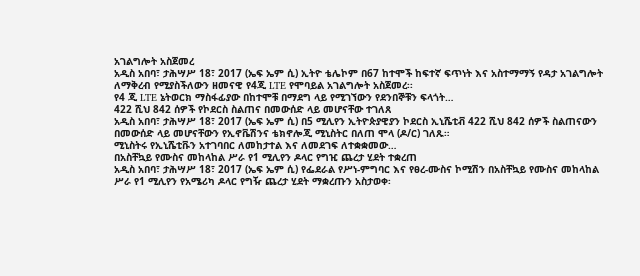አገልግሎት አስጀመረ
አዲስ አበባ፣ ታሕሣሥ 18፣ 2017 (ኤፍ ኤም ሲ) ኢትዮ ቴሌኮም በ67 ከተሞች ከፍተኛ ፍጥነት እና አስተማማኝ የዳታ አገልግሎት ለማቅረብ የሚያስችለውን ዘመናዊ የ4ጂ LTE የሞባይል አገልግሎት አስጀመረ፡፡
የ4 ጂ LTE ኔትወርክ ማስፋፊያው በከተሞቹ በማደግ ላይ የሚገኘውን የደንበኞቹን ፍላጎት…
422 ሺህ 842 ሰዎች የኮደርስ ስልጠና በመውሰድ ላይ መሆናቸው ተገለጸ
አዲስ አበባ፣ ታሕሣሥ 18፣ 2017 (ኤፍ ኤም ሲ) በ5 ሚሊየን ኢትዮጵያዊያን ኮደርስ ኢኒሼቲቭ 422 ሺህ 842 ሰዎች ስልጠናውን በመውሰድ ላይ መሆናቸውን የኢኖቬሽንና ቴክኖሎጂ ሚኒስትር በለጠ ሞላ (ዶ/ር) ገለጹ።
ሚኒስትሩ የኢኒሼቲቩን አተገባበር ለመከታተል እና ለመደገፍ ለተቋቋመው…
በአስቸኳይ የሙስና መከላከል ሥራ የ1 ሚሊየን ዶላር የግዢ ጨረታ ሂደት ተቋረጠ
አዲስ አበባ፣ ታሕሣሥ 18፣ 2017 (ኤፍ ኤም ሲ) የፌደራል የሥነ-ምግባር እና የፀረ-ሙስና ኮሚሽን በአስቸኳይ የሙስና መከላከል ሥራ የ1 ሚሊየን የአሜሪካ ዶላር የግዥ ጨረታ ሂደት ማቋረጡን አስታወቀ፡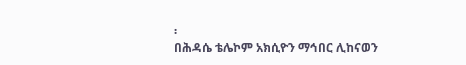፡
በሕዳሴ ቴሌኮም አክሲዮን ማኅበር ሊከናወን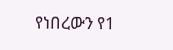የነበረውን የ1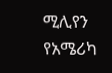ሚሊየን የአሜሪካ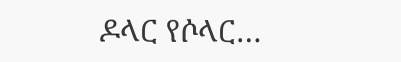ዶላር የሶላር…